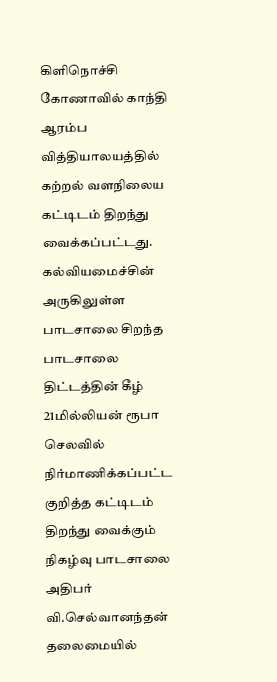கிளிநொச்சி கோணாவில் காந்தி ஆரம்ப வித்தியாலயத்தில் கற்றல் வளநிலைய கட்டிடம் திறந்து வைக்கப்பட்டது.
கல்வியமைச்சின் அருகிலுள்ள பாடசாலை சிறந்த பாடசாலை திட்டத்தின் கீழ் 21மில்லியன் ரூபா செலவில் நிர்மாணிக்கப்பட்ட குறித்த கட்டிடம் திறந்து வைக்கும் நிகழ்வு பாடசாலை அதிபர் வி.செல்வானந்தன் தலைமையில்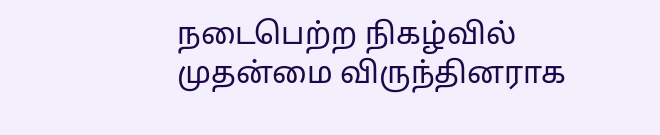நடைபெற்ற நிகழ்வில் முதன்மை விருந்தினராக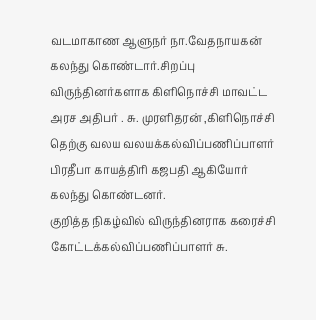வடமாகாண ஆளுநர் நா.வேதநாயகன் கலந்து கொண்டார்.சிறப்பு விருந்தினர்களாக கிளிநொச்சி மாவட்ட அரச அதிபர் . சு. முரளிதரன் ,கிளிநொச்சி தெற்கு வலய வலயக்கல்விப்பணிப்பாளர் பிரதீபா காயத்திரி கஜபதி ஆகியோர் கலந்து கொண்டனர்.
குறித்த நிகழ்வில் விருந்தினராக கரைச்சி கோட்டக்கல்விப்பணிப்பாளர் சு.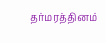தர்மரத்தினம்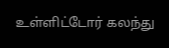உள்ளிட்டோர் கலந்து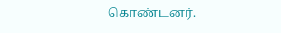கொண்டனர்.